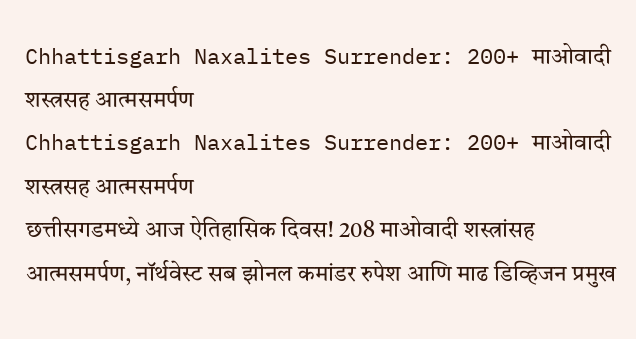Chhattisgarh Naxalites Surrender: 200+ माओवादी शस्त्रसह आत्मसमर्पण
Chhattisgarh Naxalites Surrender: 200+ माओवादी शस्त्रसह आत्मसमर्पण
छत्तीसगडमध्ये आज ऐतिहासिक दिवस! 208 माओवादी शस्त्रांसह आत्मसमर्पण, नॉर्थवेस्ट सब झोनल कमांडर रुपेश आणि माढ डिव्हिजन प्रमुख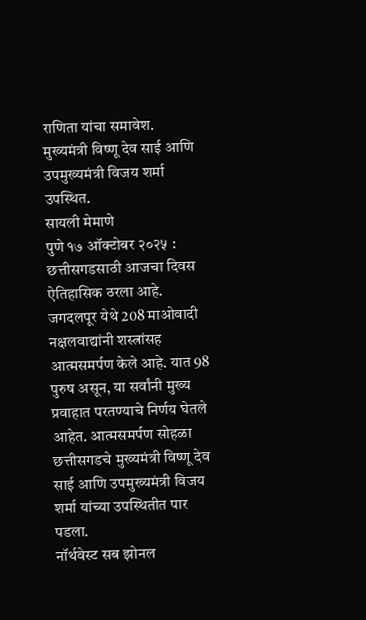राणिता यांचा समावेश. मुख्यमंत्री विष्णू देव साई आणि उपमुख्यमंत्री विजय शर्मा उपस्थित.
सायली मेमाणे
पुणे १७ ऑक्टोबर २०२५ : छत्तीसगडसाठी आजचा दिवस ऐतिहासिक ठरला आहे. जगदलपूर येथे 208 माओवादी नक्षलवाद्यांनी शस्त्रांसह आत्मसमर्पण केले आहे. यात 98 पुरुष असून, या सर्वांनी मुख्य प्रवाहात परतण्याचे निर्णय घेतले आहेत. आत्मसमर्पण सोहळा छत्तीसगडचे मुख्यमंत्री विष्णू देव साई आणि उपमुख्यमंत्री विजय शर्मा यांच्या उपस्थितीत पार पडला.
नॉर्थवेस्ट सब झोनल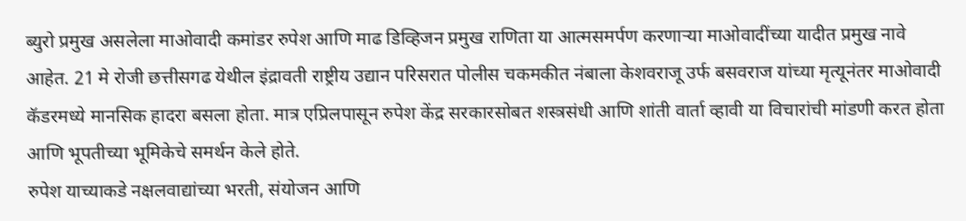ब्युरो प्रमुख असलेला माओवादी कमांडर रुपेश आणि माढ डिव्हिजन प्रमुख राणिता या आत्मसमर्पण करणाऱ्या माओवादींच्या यादीत प्रमुख नावे आहेत. 21 मे रोजी छत्तीसगढ येथील इंद्रावती राष्ट्रीय उद्यान परिसरात पोलीस चकमकीत नंबाला केशवराजू उर्फ बसवराज यांच्या मृत्यूनंतर माओवादी कॅडरमध्ये मानसिक हादरा बसला होता. मात्र एप्रिलपासून रुपेश केंद्र सरकारसोबत शस्त्रसंधी आणि शांती वार्ता व्हावी या विचारांची मांडणी करत होता आणि भूपतीच्या भूमिकेचे समर्थन केले होते.
रुपेश याच्याकडे नक्षलवाद्यांच्या भरती, संयोजन आणि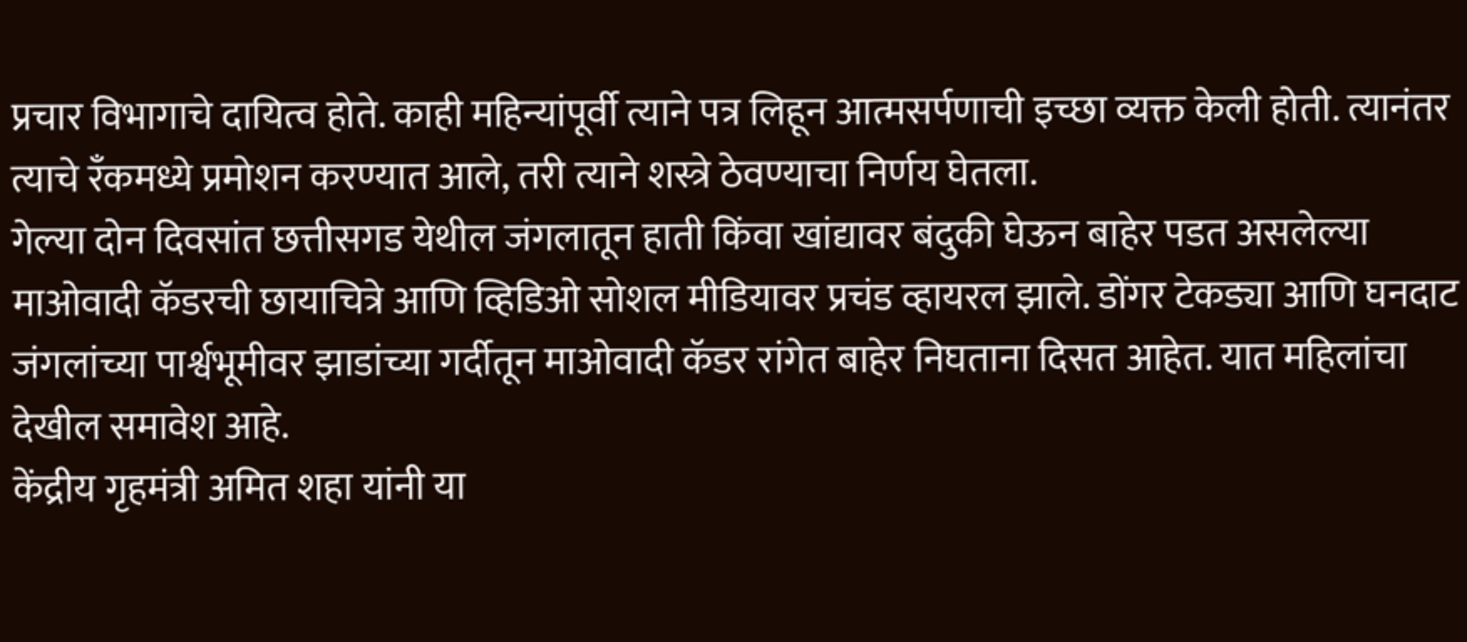प्रचार विभागाचे दायित्व होते. काही महिन्यांपूर्वी त्याने पत्र लिहून आत्मसर्पणाची इच्छा व्यक्त केली होती. त्यानंतर त्याचे रँकमध्ये प्रमोशन करण्यात आले, तरी त्याने शस्त्रे ठेवण्याचा निर्णय घेतला.
गेल्या दोन दिवसांत छत्तीसगड येथील जंगलातून हाती किंवा खांद्यावर बंदुकी घेऊन बाहेर पडत असलेल्या माओवादी कॅडरची छायाचित्रे आणि व्हिडिओ सोशल मीडियावर प्रचंड व्हायरल झाले. डोंगर टेकड्या आणि घनदाट जंगलांच्या पार्श्वभूमीवर झाडांच्या गर्दीतून माओवादी कॅडर रांगेत बाहेर निघताना दिसत आहेत. यात महिलांचा देखील समावेश आहे.
केंद्रीय गृहमंत्री अमित शहा यांनी या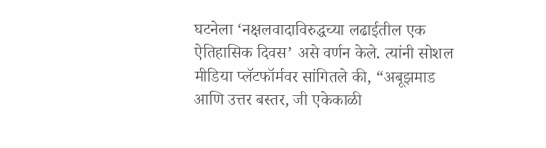घटनेला ‘नक्षलवादाविरुद्धच्या लढाईतील एक ऐतिहासिक दिवस’ असे वर्णन केले. त्यांनी सोशल मीडिया प्लॅटफॉर्मवर सांगितले की, “अबूझमाड आणि उत्तर बस्तर, जी एकेकाळी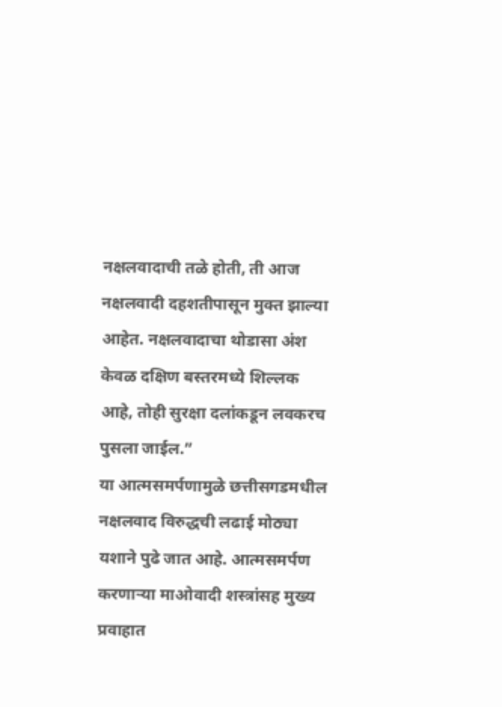नक्षलवादाची तळे होती, ती आज नक्षलवादी दहशतीपासून मुक्त झाल्या आहेत. नक्षलवादाचा थोडासा अंश केवळ दक्षिण बस्तरमध्ये शिल्लक आहे, तोही सुरक्षा दलांकडून लवकरच पुसला जाईल.”
या आत्मसमर्पणामुळे छत्तीसगडमधील नक्षलवाद विरुद्धची लढाई मोठ्या यशाने पुढे जात आहे. आत्मसमर्पण करणाऱ्या माओवादी शस्त्रांसह मुख्य प्रवाहात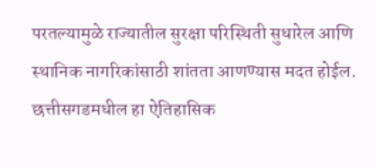परतल्यामुळे राज्यातील सुरक्षा परिस्थिती सुधारेल आणि स्थानिक नागरिकांसाठी शांतता आणण्यास मदत होईल.
छत्तीसगडमधील हा ऐतिहासिक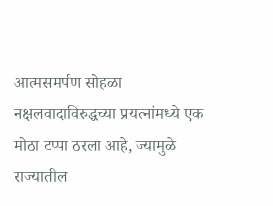आत्मसमर्पण सोहळा नक्षलवादाविरुद्धच्या प्रयत्नांमध्ये एक मोठा टप्पा ठरला आहे, ज्यामुळे राज्यातील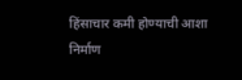हिंसाचार कमी होण्याची आशा निर्माण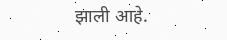झाली आहे.